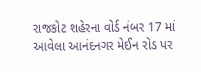રાજકોટ શહેરના વોર્ડ નંબર 17 માં આવેલા આનંદનગર મેઈન રોડ પર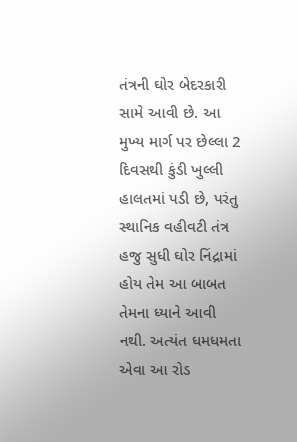તંત્રની ઘોર બેદરકારી સામે આવી છે. આ મુખ્ય માર્ગ પર છેલ્લા 2 દિવસથી કુંડી ખુલ્લી હાલતમાં પડી છે, પરંતુ સ્થાનિક વહીવટી તંત્ર હજુ સુધી ઘોર નિંદ્રામાં હોય તેમ આ બાબત તેમના ધ્યાને આવી નથી. અત્યંત ધમધમતા એવા આ રોડ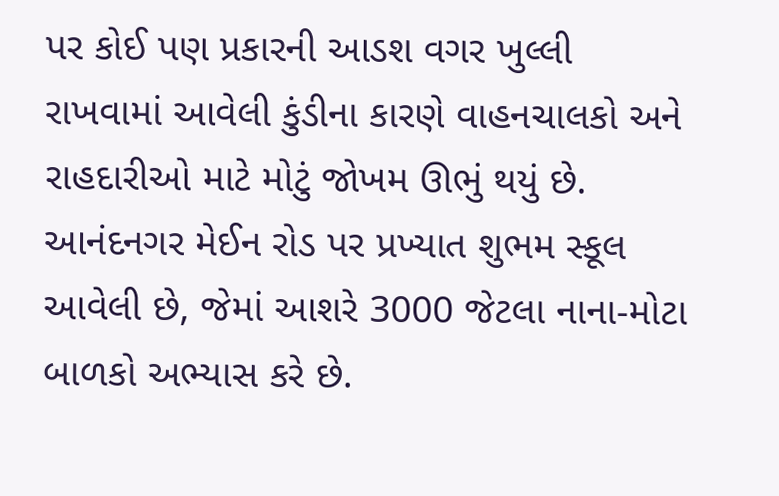પર કોઈ પણ પ્રકારની આડશ વગર ખુલ્લી રાખવામાં આવેલી કુંડીના કારણે વાહનચાલકો અને રાહદારીઓ માટે મોટું જોખમ ઊભું થયું છે. આનંદનગર મેઈન રોડ પર પ્રખ્યાત શુભમ સ્કૂલ આવેલી છે, જેમાં આશરે 3000 જેટલા નાના-મોટા બાળકો અભ્યાસ કરે છે.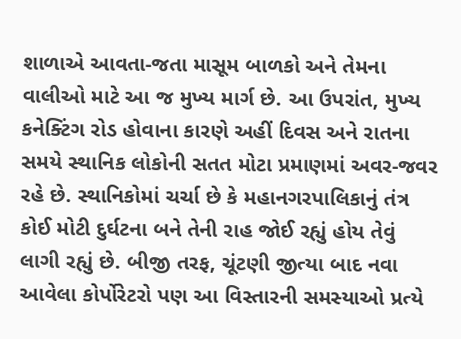શાળાએ આવતા-જતા માસૂમ બાળકો અને તેમના વાલીઓ માટે આ જ મુખ્ય માર્ગ છે. આ ઉપરાંત, મુખ્ય કનેક્ટિંગ રોડ હોવાના કારણે અહીં દિવસ અને રાતના સમયે સ્થાનિક લોકોની સતત મોટા પ્રમાણમાં અવર-જવર રહે છે. સ્થાનિકોમાં ચર્ચા છે કે મહાનગરપાલિકાનું તંત્ર કોઈ મોટી દુર્ઘટના બને તેની રાહ જોઈ રહ્યું હોય તેવું લાગી રહ્યું છે. બીજી તરફ, ચૂંટણી જીત્યા બાદ નવા આવેલા કોર્પોરેટરો પણ આ વિસ્તારની સમસ્યાઓ પ્રત્યે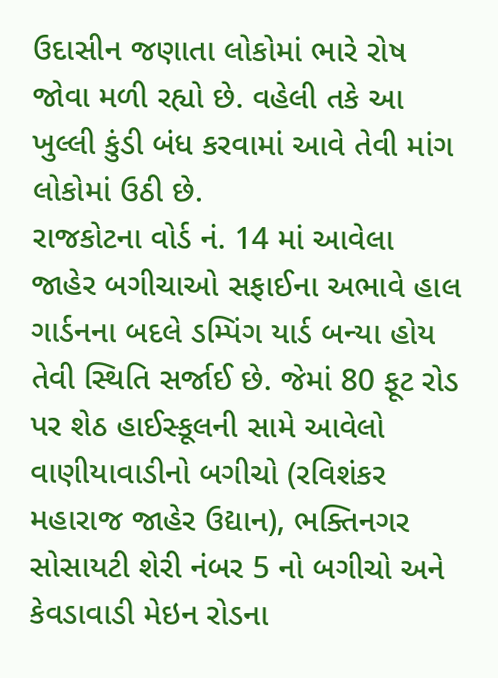ઉદાસીન જણાતા લોકોમાં ભારે રોષ જોવા મળી રહ્યો છે. વહેલી તકે આ ખુલ્લી કુંડી બંધ કરવામાં આવે તેવી માંગ લોકોમાં ઉઠી છે.
રાજકોટના વોર્ડ નં. 14 માં આવેલા જાહેર બગીચાઓ સફાઈના અભાવે હાલ ગાર્ડનના બદલે ડમ્પિંગ યાર્ડ બન્યા હોય તેવી સ્થિતિ સર્જાઈ છે. જેમાં 80 ફૂટ રોડ પર શેઠ હાઈસ્કૂલની સામે આવેલો વાણીયાવાડીનો બગીચો (રવિશંકર મહારાજ જાહેર ઉદ્યાન), ભક્તિનગર સોસાયટી શેરી નંબર 5 નો બગીચો અને કેવડાવાડી મેઇન રોડના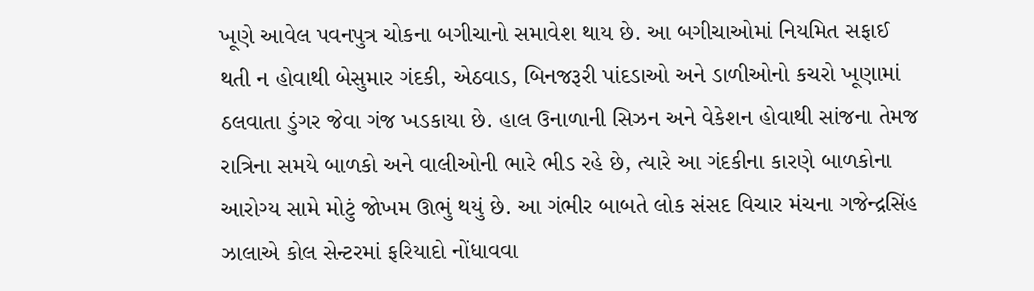ખૂણે આવેલ પવનપુત્ર ચોકના બગીચાનો સમાવેશ થાય છે. આ બગીચાઓમાં નિયમિત સફાઈ થતી ન હોવાથી બેસુમાર ગંદકી, એઠવાડ, બિનજરૂરી પાંદડાઓ અને ડાળીઓનો કચરો ખૂણામાં ઠલવાતા ડુંગર જેવા ગંજ ખડકાયા છે. હાલ ઉનાળાની સિઝન અને વેકેશન હોવાથી સાંજના તેમજ રાત્રિના સમયે બાળકો અને વાલીઓની ભારે ભીડ રહે છે, ત્યારે આ ગંદકીના કારણે બાળકોના આરોગ્ય સામે મોટું જોખમ ઊભું થયું છે. આ ગંભીર બાબતે લોક સંસદ વિચાર મંચના ગજેન્દ્રસિંહ ઝાલાએ કોલ સેન્ટરમાં ફરિયાદો નોંધાવવા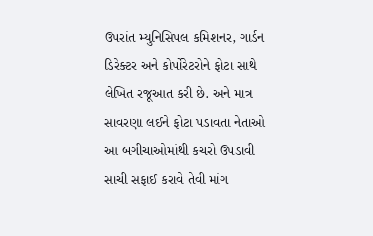ઉપરાંત મ્યુનિસિપલ કમિશનર, ગાર્ડન ડિરેક્ટર અને કોર્પોરેટરોને ફોટા સાથે લેખિત રજૂઆત કરી છે. અને માત્ર સાવરણા લઈને ફોટા પડાવતા નેતાઓ આ બગીચાઓમાંથી કચરો ઉપડાવી સાચી સફાઈ કરાવે તેવી માંગ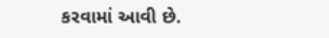કરવામાં આવી છે.